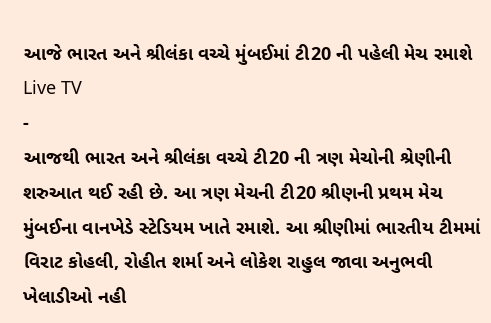આજે ભારત અને શ્રીલંકા વચ્ચે મુંબઈમાં ટી20 ની પહેલી મેચ રમાશે
Live TV
-
આજથી ભારત અને શ્રીલંકા વચ્ચે ટી20 ની ત્રણ મેચોની શ્રેણીની શરુઆત થઈ રહી છે. આ ત્રણ મેચની ટી20 શ્રીણની પ્રથમ મેચ મુંબઈના વાનખેડે સ્ટેડિયમ ખાતે રમાશે. આ શ્રીણીમાં ભારતીય ટીમમાં વિરાટ કોહલી, રોહીત શર્મા અને લોકેશ રાહુલ જાવા અનુભવી ખેલાડીઓ નહી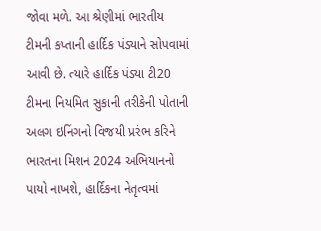જોવા મળે. આ શ્રેણીમાં ભારતીય ટીમની કપ્તાની હાર્દિક પંડ્યાને સોપવામાં આવી છે. ત્યારે હાર્દિક પંડ્યા ટી20 ટીમના નિયમિત સુકાની તરીકેની પોતાની અલગ ઇનિંગનો વિજયી પ્રરંભ કરિને ભારતના મિશન 2024 અભિયાનનો પાયો નાખશે, હાર્દિકના નેતૃત્વમાં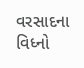વરસાદના વિધ્નો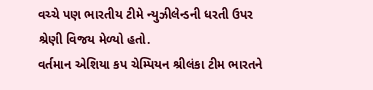વચ્ચે પણ ભારતીય ટીમે ન્યુઝીલેન્ડની ધરતી ઉપર શ્રેણી વિજય મેળ્યો હતો.
વર્તમાન એશિયા કપ ચેમ્પિયન શ્રીલંકા ટીમ ભારતને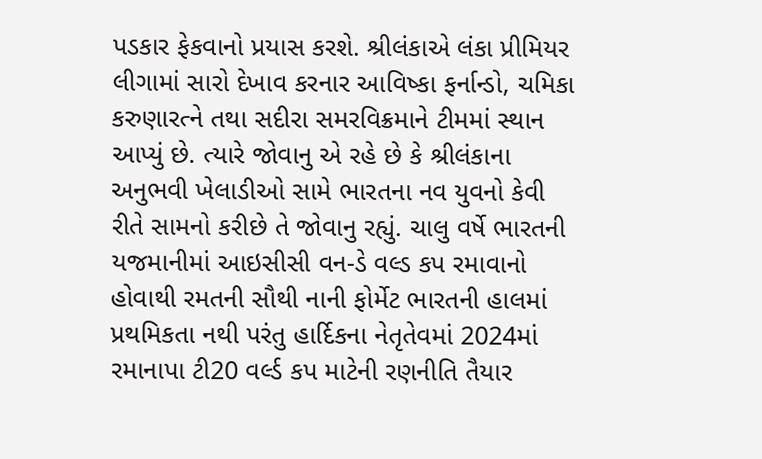પડકાર ફેકવાનો પ્રયાસ કરશે. શ્રીલંકાએ લંકા પ્રીમિયર લીગામાં સારો દેખાવ કરનાર આવિષ્કા ફર્નાન્ડો, ચમિકા કરુણારત્ને તથા સદીરા સમરવિક્રમાને ટીમમાં સ્થાન આપ્યું છે. ત્યારે જોવાનુ એ રહે છે કે શ્રીલંકાના અનુભવી ખેલાડીઓ સામે ભારતના નવ યુવનો કેવી રીતે સામનો કરીછે તે જોવાનુ રહ્યું. ચાલુ વર્ષે ભારતની યજમાનીમાં આઇસીસી વન-ડે વલ્ડ કપ રમાવાનો હોવાથી રમતની સૌથી નાની ફોર્મેટ ભારતની હાલમાં પ્રથમિકતા નથી પરંતુ હાર્દિકના નેતૃતેવમાં 2024માં રમાનાપા ટી20 વર્લ્ડ કપ માટેની રણનીતિ તૈયાર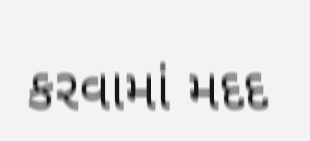કરવામાં મદદ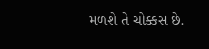મળશે તે ચોક્કસ છે.